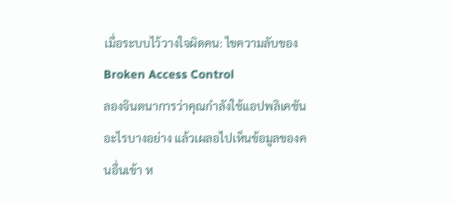เมื่อระบบไว้วางใจผิดคน: ไขความลับของ Broken Access Control
ลองจินตนาการว่าคุณกำลังใช้แอปพลิเคชันอะไรบางอย่าง แล้วเผลอไปเห็นข้อมูลของคนอื่นเข้า ห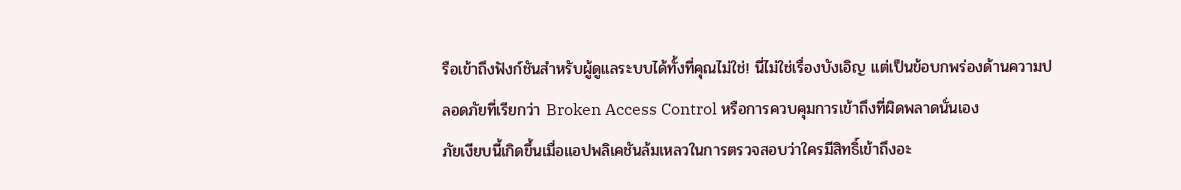รือเข้าถึงฟังก์ชันสำหรับผู้ดูแลระบบได้ทั้งที่คุณไม่ใช่! นี่ไม่ใช่เรื่องบังเอิญ แต่เป็นข้อบกพร่องด้านความปลอดภัยที่เรียกว่า Broken Access Control หรือการควบคุมการเข้าถึงที่ผิดพลาดนั่นเอง
ภัยเงียบนี้เกิดขึ้นเมื่อแอปพลิเคชันล้มเหลวในการตรวจสอบว่าใครมีสิทธิ์เข้าถึงอะ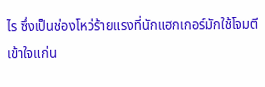ไร ซึ่งเป็นช่องโหว่ร้ายแรงที่นักแฮกเกอร์มักใช้โจมตี
เข้าใจแก่น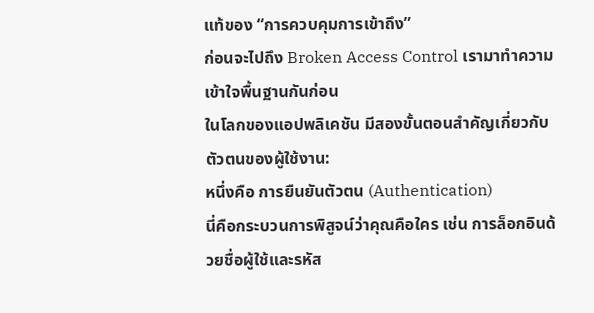แท้ของ “การควบคุมการเข้าถึง”
ก่อนจะไปถึง Broken Access Control เรามาทำความเข้าใจพื้นฐานกันก่อน
ในโลกของแอปพลิเคชัน มีสองขั้นตอนสำคัญเกี่ยวกับตัวตนของผู้ใช้งาน:
หนึ่งคือ การยืนยันตัวตน (Authentication)
นี่คือกระบวนการพิสูจน์ว่าคุณคือใคร เช่น การล็อกอินด้วยชื่อผู้ใช้และรหัส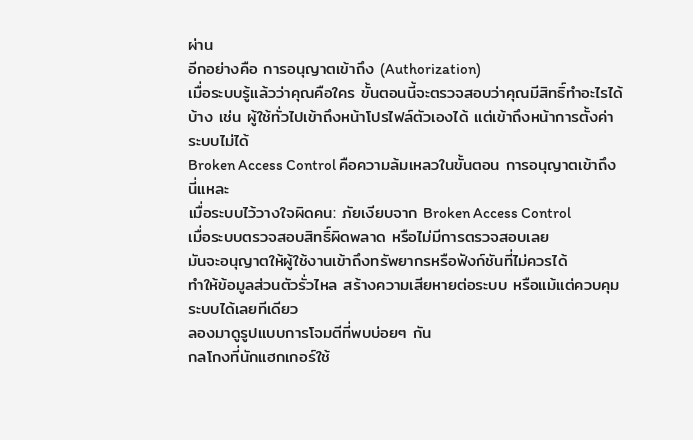ผ่าน
อีกอย่างคือ การอนุญาตเข้าถึง (Authorization)
เมื่อระบบรู้แล้วว่าคุณคือใคร ขั้นตอนนี้จะตรวจสอบว่าคุณมีสิทธิ์ทำอะไรได้บ้าง เช่น ผู้ใช้ทั่วไปเข้าถึงหน้าโปรไฟล์ตัวเองได้ แต่เข้าถึงหน้าการตั้งค่าระบบไม่ได้
Broken Access Control คือความล้มเหลวในขั้นตอน การอนุญาตเข้าถึง นี่แหละ
เมื่อระบบไว้วางใจผิดคน: ภัยเงียบจาก Broken Access Control
เมื่อระบบตรวจสอบสิทธิ์ผิดพลาด หรือไม่มีการตรวจสอบเลย
มันจะอนุญาตให้ผู้ใช้งานเข้าถึงทรัพยากรหรือฟังก์ชันที่ไม่ควรได้
ทำให้ข้อมูลส่วนตัวรั่วไหล สร้างความเสียหายต่อระบบ หรือแม้แต่ควบคุมระบบได้เลยทีเดียว
ลองมาดูรูปแบบการโจมตีที่พบบ่อยๆ กัน
กลโกงที่นักแฮกเกอร์ใช้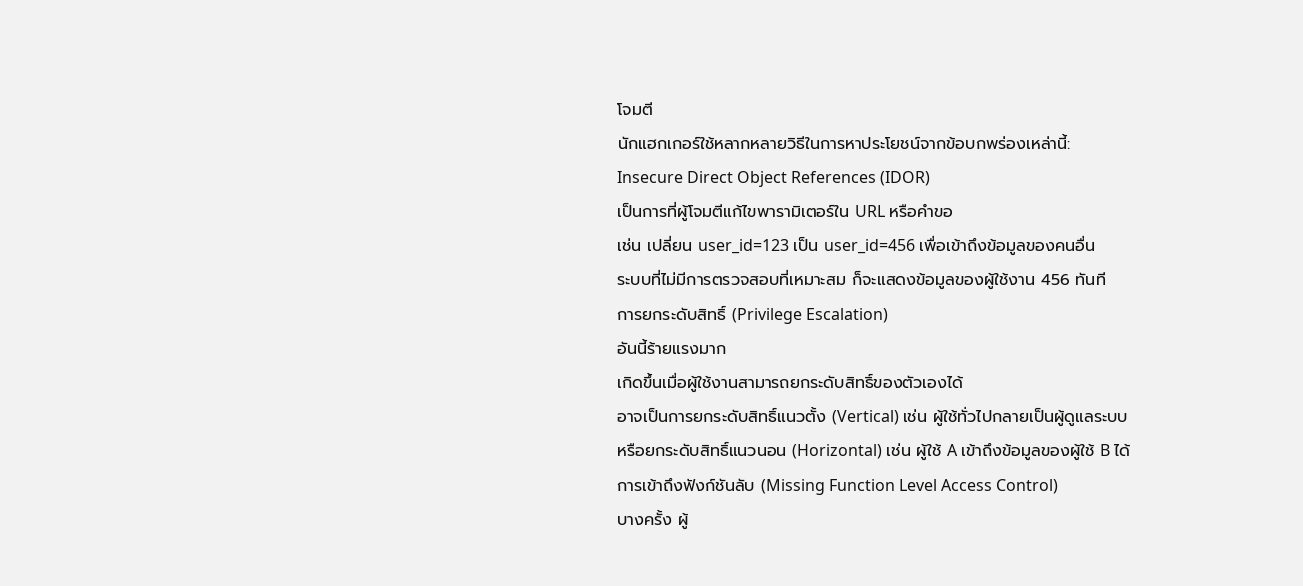โจมตี
นักแฮกเกอร์ใช้หลากหลายวิธีในการหาประโยชน์จากข้อบกพร่องเหล่านี้:
Insecure Direct Object References (IDOR)
เป็นการที่ผู้โจมตีแก้ไขพารามิเตอร์ใน URL หรือคำขอ
เช่น เปลี่ยน user_id=123 เป็น user_id=456 เพื่อเข้าถึงข้อมูลของคนอื่น
ระบบที่ไม่มีการตรวจสอบที่เหมาะสม ก็จะแสดงข้อมูลของผู้ใช้งาน 456 ทันที
การยกระดับสิทธิ์ (Privilege Escalation)
อันนี้ร้ายแรงมาก
เกิดขึ้นเมื่อผู้ใช้งานสามารถยกระดับสิทธิ์ของตัวเองได้
อาจเป็นการยกระดับสิทธิ์แนวตั้ง (Vertical) เช่น ผู้ใช้ทั่วไปกลายเป็นผู้ดูแลระบบ
หรือยกระดับสิทธิ์แนวนอน (Horizontal) เช่น ผู้ใช้ A เข้าถึงข้อมูลของผู้ใช้ B ได้
การเข้าถึงฟังก์ชันลับ (Missing Function Level Access Control)
บางครั้ง ผู้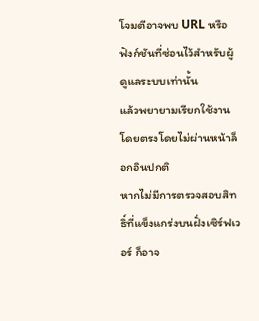โจมตีอาจพบ URL หรือฟังก์ชันที่ซ่อนไว้สำหรับผู้ดูแลระบบเท่านั้น
แล้วพยายามเรียกใช้งานโดยตรงโดยไม่ผ่านหน้าล็อกอินปกติ
หากไม่มีการตรวจสอบสิทธิ์ที่แข็งแกร่งบนฝั่งเซิร์ฟเวอร์ ก็อาจ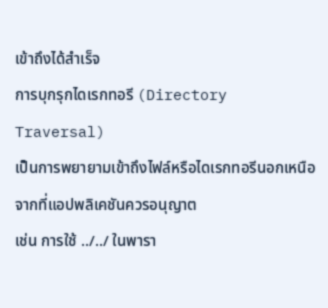เข้าถึงได้สำเร็จ
การบุกรุกไดเรกทอรี (Directory Traversal)
เป็นการพยายามเข้าถึงไฟล์หรือไดเรกทอรีนอกเหนือจากที่แอปพลิเคชันควรอนุญาต
เช่น การใช้ ../../ ในพารา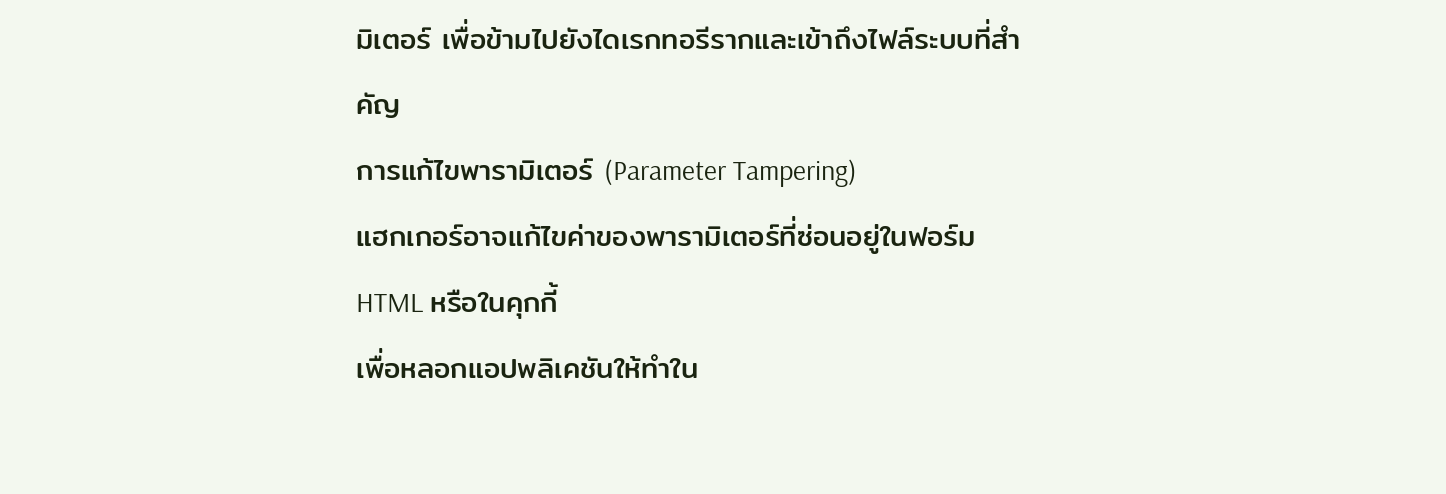มิเตอร์ เพื่อข้ามไปยังไดเรกทอรีรากและเข้าถึงไฟล์ระบบที่สำคัญ
การแก้ไขพารามิเตอร์ (Parameter Tampering)
แฮกเกอร์อาจแก้ไขค่าของพารามิเตอร์ที่ซ่อนอยู่ในฟอร์ม HTML หรือในคุกกี้
เพื่อหลอกแอปพลิเคชันให้ทำใน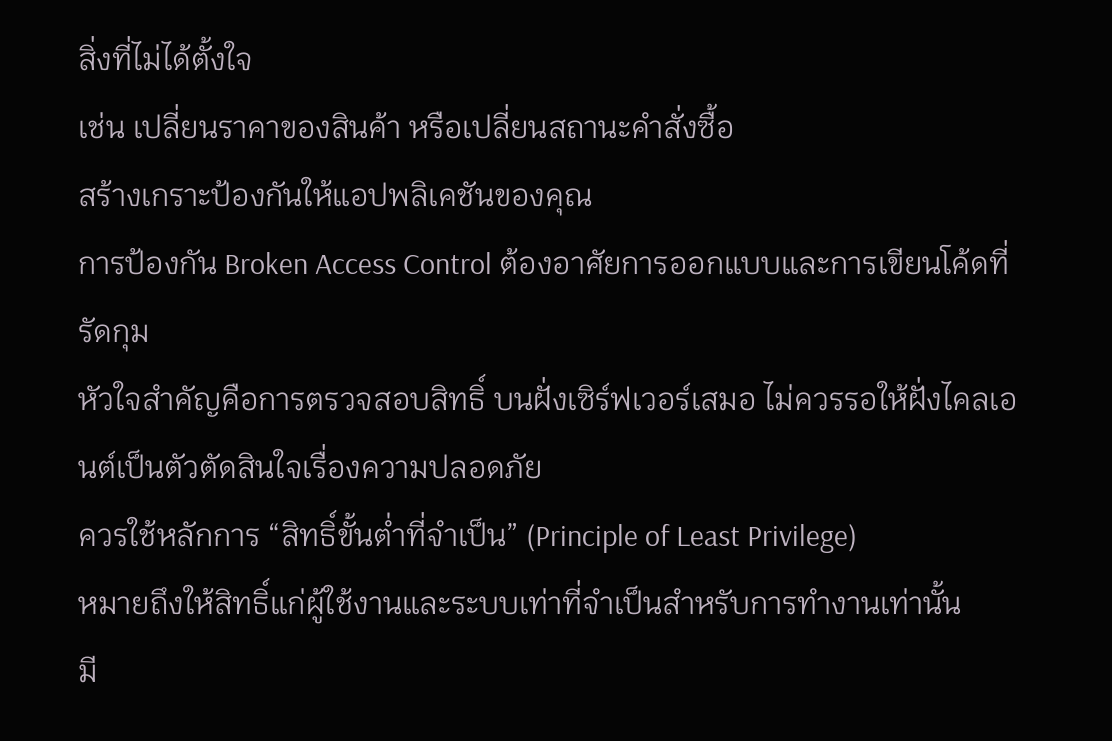สิ่งที่ไม่ได้ตั้งใจ
เช่น เปลี่ยนราคาของสินค้า หรือเปลี่ยนสถานะคำสั่งซื้อ
สร้างเกราะป้องกันให้แอปพลิเคชันของคุณ
การป้องกัน Broken Access Control ต้องอาศัยการออกแบบและการเขียนโค้ดที่รัดกุม
หัวใจสำคัญคือการตรวจสอบสิทธิ์ บนฝั่งเซิร์ฟเวอร์เสมอ ไม่ควรรอให้ฝั่งไคลเอนต์เป็นตัวตัดสินใจเรื่องความปลอดภัย
ควรใช้หลักการ “สิทธิ์ขั้นต่ำที่จำเป็น” (Principle of Least Privilege)
หมายถึงให้สิทธิ์แก่ผู้ใช้งานและระบบเท่าที่จำเป็นสำหรับการทำงานเท่านั้น
มี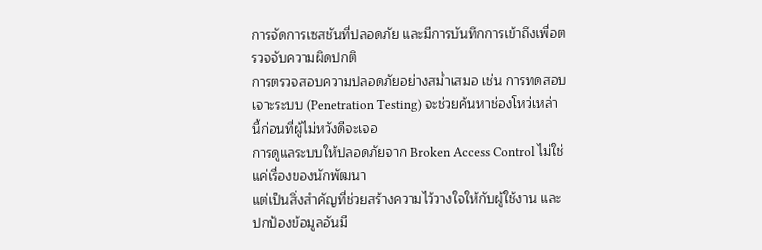การจัดการเซสชันที่ปลอดภัย และมีการบันทึกการเข้าถึงเพื่อตรวจจับความผิดปกติ
การตรวจสอบความปลอดภัยอย่างสม่ำเสมอ เช่น การทดสอบเจาะระบบ (Penetration Testing) จะช่วยค้นหาช่องโหว่เหล่านี้ก่อนที่ผู้ไม่หวังดีจะเจอ
การดูแลระบบให้ปลอดภัยจาก Broken Access Control ไม่ใช่แค่เรื่องของนักพัฒนา
แต่เป็นสิ่งสำคัญที่ช่วยสร้างความไว้วางใจให้กับผู้ใช้งาน และปกป้องข้อมูลอันมี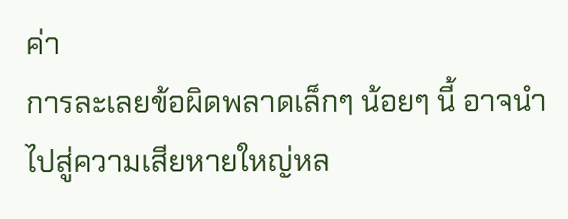ค่า
การละเลยข้อผิดพลาดเล็กๆ น้อยๆ นี้ อาจนำไปสู่ความเสียหายใหญ่หล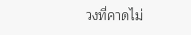วงที่คาดไม่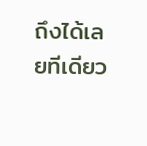ถึงได้เลยทีเดียว